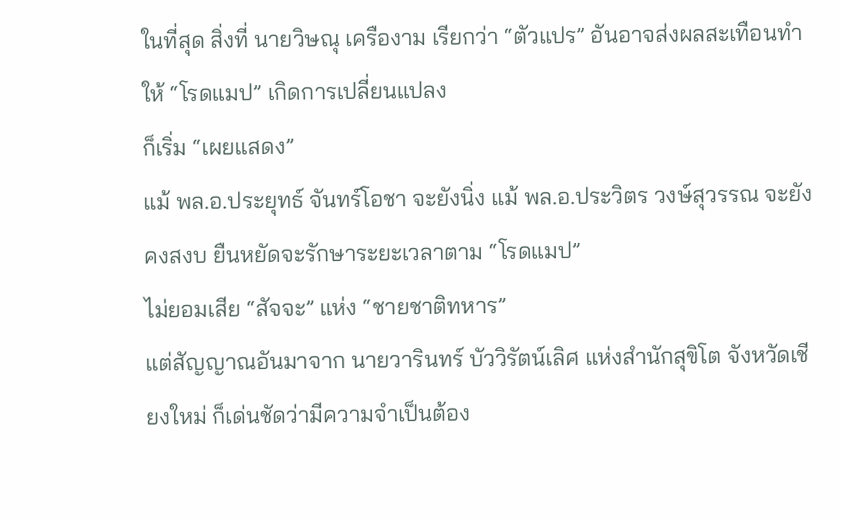ในที่สุด สิ่งที่ นายวิษณุ เครืองาม เรียกว่า “ตัวแปร” อันอาจส่งผลสะเทือนทำให้ “โรดแมป” เกิดการเปลี่ยนแปลง
ก็เริ่ม “เผยแสดง”
แม้ พล.อ.ประยุทธ์ จันทร์โอชา จะยังนิ่ง แม้ พล.อ.ประวิตร วงษ์สุวรรณ จะยังคงสงบ ยืนหยัดจะรักษาระยะเวลาตาม “โรดแมป”
ไม่ยอมเสีย “สัจจะ” แห่ง “ชายชาติทหาร”
แต่สัญญาณอันมาจาก นายวารินทร์ บัววิรัตน์เลิศ แห่งสำนักสุขิโต จังหวัดเชียงใหม่ ก็เด่นชัดว่ามีความจำเป็นต้อง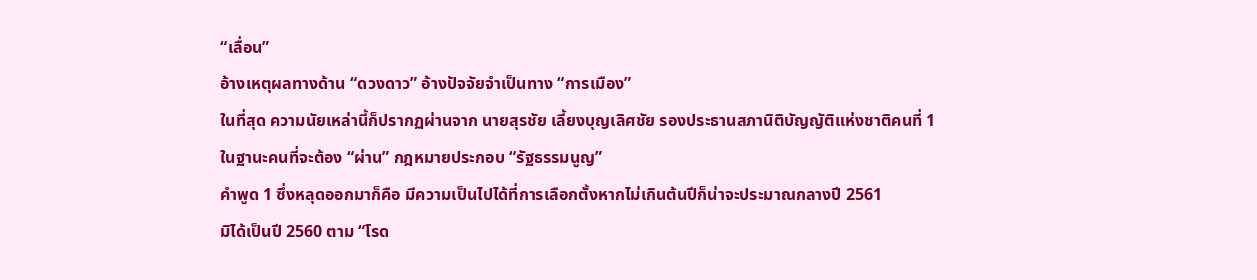“เลื่อน”
อ้างเหตุผลทางด้าน “ดวงดาว” อ้างปัจจัยจำเป็นทาง “การเมือง”
ในที่สุด ความนัยเหล่านี้ก็ปรากฏผ่านจาก นายสุรชัย เลี้ยงบุญเลิศชัย รองประธานสภานิติบัญญัติแห่งชาติคนที่ 1
ในฐานะคนที่จะต้อง “ผ่าน” กฎหมายประกอบ “รัฐธรรมนูญ”
คำพูด 1 ซึ่งหลุดออกมาก็คือ มีความเป็นไปได้ที่การเลือกตั้งหากไม่เกินต้นปีก็น่าจะประมาณกลางปี 2561
มิได้เป็นปี 2560 ตาม “โรด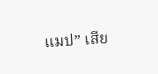แมป” เสีย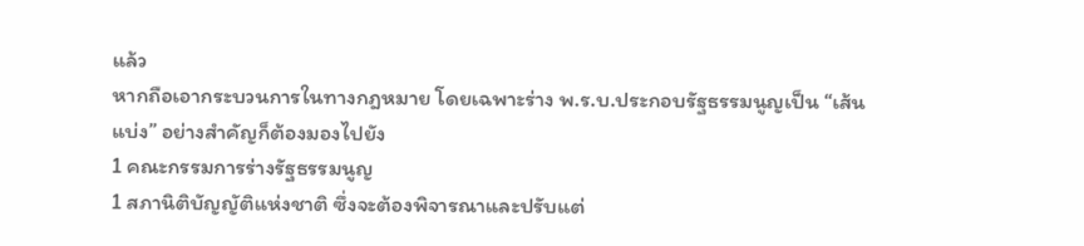แล้ว
หากถือเอากระบวนการในทางกฎหมาย โดยเฉพาะร่าง พ.ร.บ.ประกอบรัฐธรรมนูญเป็น “เส้นแบ่ง” อย่างสำคัญก็ต้องมองไปยัง
1 คณะกรรมการร่างรัฐธรรมนูญ
1 สภานิติบัญญัติแห่งชาติ ซึ่งจะต้องพิจารณาและปรับแต่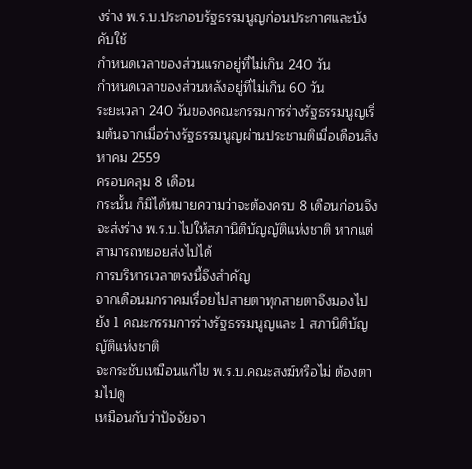งร่าง พ.ร.บ.ประกอบรัฐธรรมนูญก่อนประกาศและบังคับใช้
กำหนดเวลาของส่วนแรกอยู่ที่ไม่เกิน 240 วัน
กำหนดเวลาของส่วนหลังอยู่ที่ไม่เกิน 60 วัน
ระยะเวลา 240 วันของคณะกรรมการร่างรัฐธรรมนูญเริ่มต้นจากเมื่อร่างรัฐธรรมนูญผ่านประชามติเมื่อเดือนสิงหาคม 2559
ครอบคลุม 8 เดือน
กระนั้น ก็มิได้หมายความว่าจะต้องครบ 8 เดือนก่อนจึงจะส่งร่าง พ.ร.บ.ไปให้สภานิติบัญญัติแห่งชาติ หากแต่สามารถทยอยส่งไปได้
การบริหารเวลาตรงนี้จึงสำคัญ
จากเดือนมกราคมเรื่อยไปสายตาทุกสายตาจึงมองไปยัง 1 คณะกรรมการร่างรัฐธรรมนูญและ 1 สภานิติบัญญัติแห่งชาติ
จะกระชับเหมือนแก้ไข พ.ร.บ.คณะสงฆ์หรือไม่ ต้องตามไปดู
เหมือนกับว่าปัจจัยจา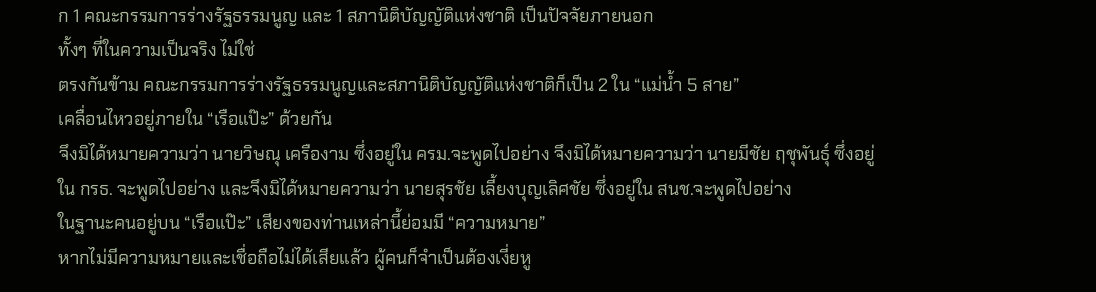ก 1 คณะกรรมการร่างรัฐธรรมนูญ และ 1 สภานิติบัญญัติแห่งชาติ เป็นปัจจัยภายนอก
ทั้งๆ ที่ในความเป็นจริง ไม่ใช่
ตรงกันข้าม คณะกรรมการร่างรัฐธรรมนูญและสภานิติบัญญัติแห่งชาติก็เป็น 2 ใน “แม่น้ำ 5 สาย”
เคลื่อนไหวอยู่ภายใน “เรือแป๊ะ” ด้วยกัน
จึงมิได้หมายความว่า นายวิษณุ เครืองาม ซึ่งอยู่ใน ครม.จะพูดไปอย่าง จึงมิได้หมายความว่า นายมีชัย ฤชุพันธุ์ ซึ่งอยู่ใน กรธ. จะพูดไปอย่าง และจึงมิได้หมายความว่า นายสุรชัย เลี้ยงบุญเลิศชัย ซึ่งอยู่ใน สนช.จะพูดไปอย่าง
ในฐานะคนอยู่บน “เรือแป๊ะ” เสียงของท่านเหล่านี้ย่อมมี “ความหมาย”
หากไม่มีความหมายและเชื่อถือไม่ได้เสียแล้ว ผู้คนก็จำเป็นต้องเงี่ยหู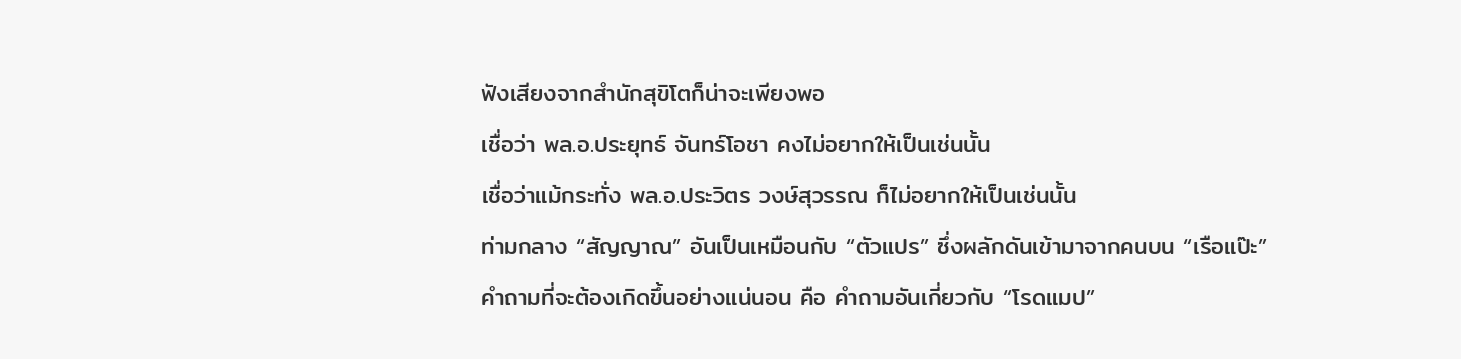ฟังเสียงจากสำนักสุขิโตก็น่าจะเพียงพอ
เชื่อว่า พล.อ.ประยุทธ์ จันทร์โอชา คงไม่อยากให้เป็นเช่นนั้น
เชื่อว่าแม้กระทั่ง พล.อ.ประวิตร วงษ์สุวรรณ ก็ไม่อยากให้เป็นเช่นนั้น
ท่ามกลาง “สัญญาณ” อันเป็นเหมือนกับ “ตัวแปร” ซึ่งผลักดันเข้ามาจากคนบน “เรือแป๊ะ”
คำถามที่จะต้องเกิดขึ้นอย่างแน่นอน คือ คำถามอันเกี่ยวกับ “โรดแมป”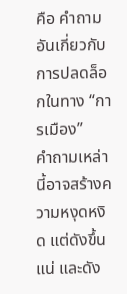คือ คำถามอันเกี่ยวกับการปลดล็อกในทาง “การเมือง”
คำถามเหล่านี้อาจสร้างความหงุดหงิด แต่ดังขึ้นแน่ และดัง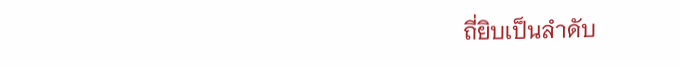ถี่ยิบเป็นลำดับ